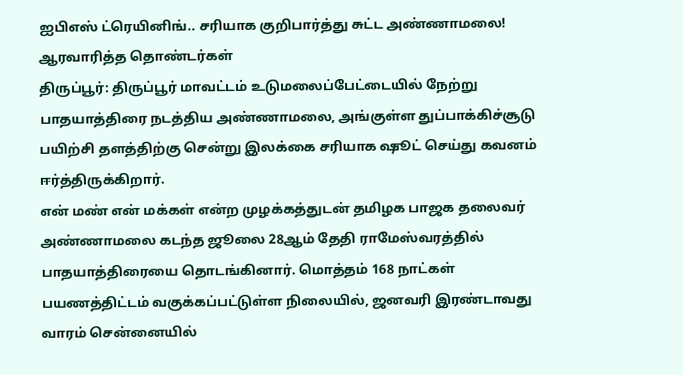ஐபிஎஸ் ட்ரெயினிங்.. சரியாக குறிபார்த்து சுட்ட அண்ணாமலை! ஆரவாரித்த தொண்டர்கள்
திருப்பூர்: திருப்பூர் மாவட்டம் உடுமலைப்பேட்டையில் நேற்று பாதயாத்திரை நடத்திய அண்ணாமலை, அங்குள்ள துப்பாக்கிச்சூடு பயிற்சி தளத்திற்கு சென்று இலக்கை சரியாக ஷூட் செய்து கவனம் ஈர்த்திருக்கிறார்.
என் மண் என் மக்கள் என்ற முழக்கத்துடன் தமிழக பாஜக தலைவர் அண்ணாமலை கடந்த ஜூலை 28ஆம் தேதி ராமேஸ்வரத்தில் பாதயாத்திரையை தொடங்கினார். மொத்தம் 168 நாட்கள் பயணத்திட்டம் வகுக்கப்பட்டுள்ள நிலையில், ஜனவரி இரண்டாவது வாரம் சென்னையில்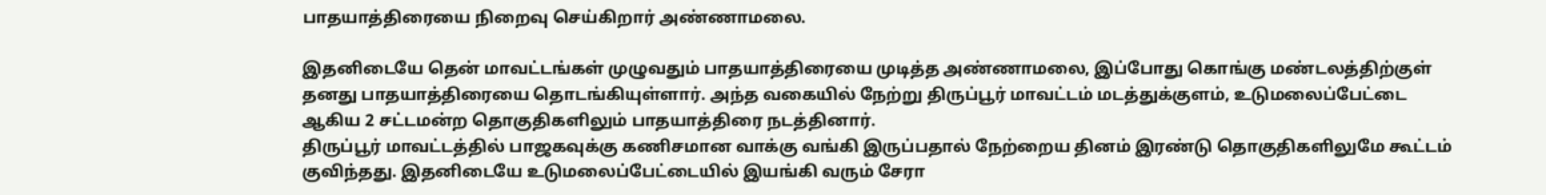பாதயாத்திரையை நிறைவு செய்கிறார் அண்ணாமலை.

இதனிடையே தென் மாவட்டங்கள் முழுவதும் பாதயாத்திரையை முடித்த அண்ணாமலை, இப்போது கொங்கு மண்டலத்திற்குள் தனது பாதயாத்திரையை தொடங்கியுள்ளார். அந்த வகையில் நேற்று திருப்பூர் மாவட்டம் மடத்துக்குளம், உடுமலைப்பேட்டை ஆகிய 2 சட்டமன்ற தொகுதிகளிலும் பாதயாத்திரை நடத்தினார்.
திருப்பூர் மாவட்டத்தில் பாஜகவுக்கு கணிசமான வாக்கு வங்கி இருப்பதால் நேற்றைய தினம் இரண்டு தொகுதிகளிலுமே கூட்டம் குவிந்தது. இதனிடையே உடுமலைப்பேட்டையில் இயங்கி வரும் சேரா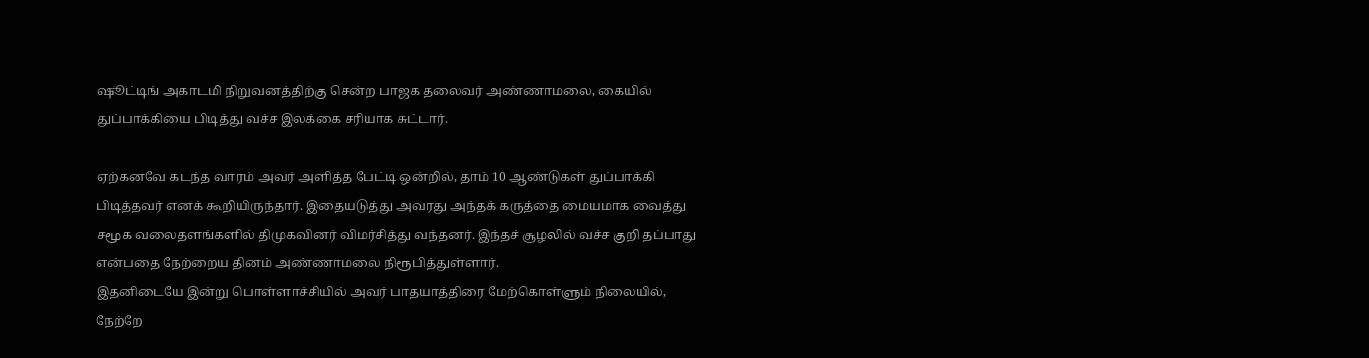ஷூட்டிங் அகாடமி நிறுவனத்திற்கு சென்ற பாஜக தலைவர் அண்ணாமலை, கையில் துப்பாக்கியை பிடித்து வச்ச இலக்கை சரியாக சுட்டார்.

ஏற்கனவே கடந்த வாரம் அவர் அளித்த பேட்டி ஒன்றில், தாம் 10 ஆண்டுகள் துப்பாக்கி பிடித்தவர் எனக் கூறியிருந்தார். இதையடுத்து அவரது அந்தக் கருத்தை மையமாக வைத்து சமூக வலைதளங்களில் திமுகவினர் விமர்சித்து வந்தனர். இந்தச் சூழலில் வச்ச குறி தப்பாது என்பதை நேற்றைய தினம் அண்ணாமலை நிரூபித்துள்ளார்.
இதனிடையே இன்று பொள்ளாச்சியில் அவர் பாதயாத்திரை மேற்கொள்ளும் நிலையில், நேற்றே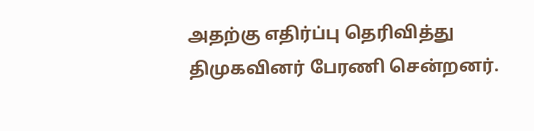அதற்கு எதிர்ப்பு தெரிவித்து திமுகவினர் பேரணி சென்றனர்.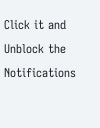Click it and Unblock the Notifications